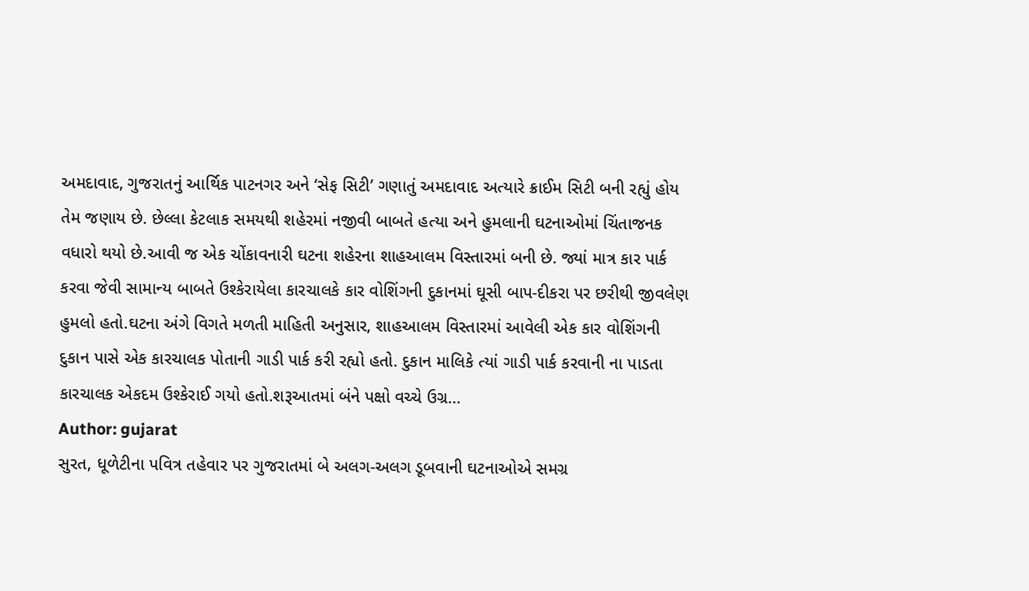અમદાવાદ, ગુજરાતનું આર્થિક પાટનગર અને ‘સેફ સિટી’ ગણાતું અમદાવાદ અત્યારે ક્રાઈમ સિટી બની રહ્યું હોય તેમ જણાય છે. છેલ્લા કેટલાક સમયથી શહેરમાં નજીવી બાબતે હત્યા અને હુમલાની ઘટનાઓમાં ચિંતાજનક વધારો થયો છે.આવી જ એક ચોંકાવનારી ઘટના શહેરના શાહઆલમ વિસ્તારમાં બની છે. જ્યાં માત્ર કાર પાર્ક કરવા જેવી સામાન્ય બાબતે ઉશ્કેરાયેલા કારચાલકે કાર વોશિંગની દુકાનમાં ઘૂસી બાપ-દીકરા પર છરીથી જીવલેણ હુમલો હતો.ઘટના અંગે વિગતે મળતી માહિતી અનુસાર, શાહઆલમ વિસ્તારમાં આવેલી એક કાર વોશિંગની દુકાન પાસે એક કારચાલક પોતાની ગાડી પાર્ક કરી રહ્યો હતો. દુકાન માલિકે ત્યાં ગાડી પાર્ક કરવાની ના પાડતા કારચાલક એકદમ ઉશ્કેરાઈ ગયો હતો.શરૂઆતમાં બંને પક્ષો વચ્ચે ઉગ્ર…
Author: gujarat
સુરત, ધૂળેટીના પવિત્ર તહેવાર પર ગુજરાતમાં બે અલગ-અલગ ડૂબવાની ઘટનાઓએ સમગ્ર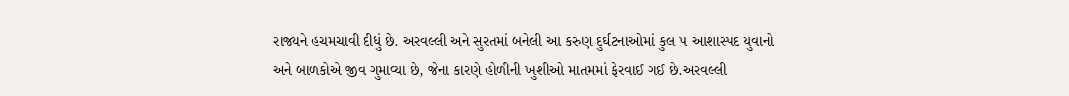રાજ્યને હચમચાવી દીધું છે. અરવલ્લી અને સુરતમાં બનેલી આ કરુણ દુર્ઘટનાઓમાં કુલ ૫ આશાસ્પદ યુવાનો અને બાળકોએ જીવ ગુમાવ્યા છે, જેના કારણે હોળીની ખુશીઓ માતમમાં ફેરવાઈ ગઈ છે.અરવલ્લી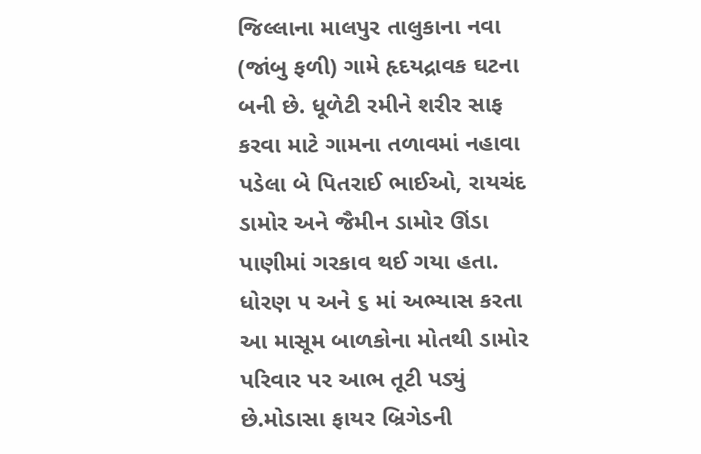જિલ્લાના માલપુર તાલુકાના નવા (જાંબુ ફળી) ગામે હૃદયદ્રાવક ઘટના બની છે. ધૂળેટી રમીને શરીર સાફ કરવા માટે ગામના તળાવમાં નહાવા પડેલા બે પિતરાઈ ભાઈઓ, રાયચંદ ડામોર અને જૈમીન ડામોર ઊંડા પાણીમાં ગરકાવ થઈ ગયા હતા. ધોરણ ૫ અને ૬ માં અભ્યાસ કરતા આ માસૂમ બાળકોના મોતથી ડામોર પરિવાર પર આભ તૂટી પડ્યું છે.મોડાસા ફાયર બ્રિગેડની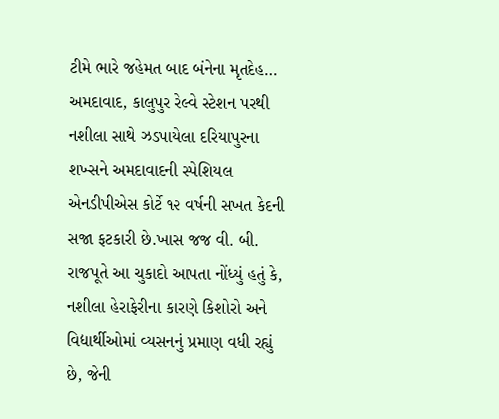ટીમે ભારે જહેમત બાદ બંનેના મૃતદેહ…
અમદાવાદ, કાલુપુર રેલ્વે સ્ટેશન પરથી નશીલા સાથે ઝડપાયેલા દરિયાપુરના શખ્સને અમદાવાદની સ્પેશિયલ એનડીપીએસ કોર્ટે ૧૨ વર્ષની સખત કેદની સજા ફટકારી છે.ખાસ જજ વી. બી. રાજપૂતે આ ચુકાદો આપતા નોંધ્યું હતું કે, નશીલા હેરાફેરીના કારણે કિશોરો અને વિદ્યાર્થીઓમાં વ્યસનનું પ્રમાણ વધી રહ્યું છે, જેની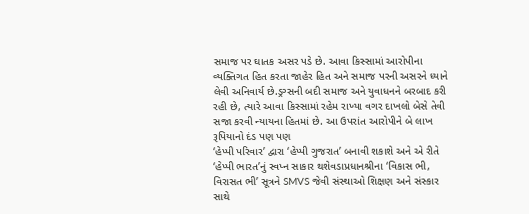સમાજ પર ઘાતક અસર પડે છે. આવા કિસ્સામાં આરોપીના વ્યક્તિગત હિત કરતા જાહેર હિત અને સમાજ પરની અસરને ધ્યાને લેવી અનિવાર્ય છે.ડ્રગ્સની બદી સમાજ અને યુવાધનને બરબાદ કરી રહી છે, ત્યારે આવા કિસ્સામાં રહેમ રાખ્યા વગર દાખલો બેસે તેવી સજા કરવી ન્યાયના હિતમાં છે. આ ઉપરાંત આરોપીને બે લાખ રૂપિયાનો દંડ પણ પણ
‘હેપ્પી પરિવાર’ દ્વારા ‘હેપ્પી ગુજરાત’ બનાવી શકાશે અને એ રીતે ‘હેપ્પી ભારત’નું સ્વપ્ન સાકાર થશેવડાપ્રધાનશ્રીના ‘વિકાસ ભી, વિરાસત ભી’ સૂત્રને SMVS જેવી સંસ્થાઓ શિક્ષણ અને સંસ્કાર સાથે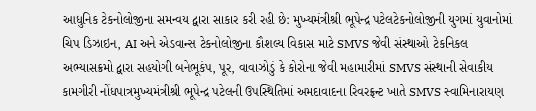આધુનિક ટેકનોલોજીના સમન્વય દ્વારા સાકાર કરી રહી છે: મુખ્યમંત્રીશ્રી ભૂપેન્દ્ર પટેલટેકનોલોજીની યુગમાં યુવાનોમાં ચિપ ડિઝાઇન, AI અને એડવાન્સ ટેકનોલોજીના કૌશલ્ય વિકાસ માટે SMVS જેવી સંસ્થાઓ ટેકનિકલ અભ્યાસક્રમો દ્વારા સહયોગી બનેભૂકંપ, પૂર, વાવાઝોડું કે કોરોના જેવી મહામારીમાં SMVS સંસ્થાની સેવાકીય કામગીરી નોંધપાત્રમુખ્યમંત્રીશ્રી ભૂપેન્દ્ર પટેલની ઉપસ્થિતિમાં અમદાવાદના રિવરફ્રન્ટ ખાતે SMVS સ્વામિનારાયણ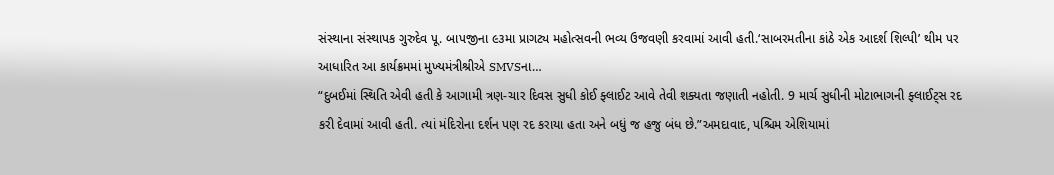સંસ્થાના સંસ્થાપક ગુરુદેવ પૂ. બાપજીના ૯૩મા પ્રાગટ્ય મહોત્સવની ભવ્ય ઉજવણી કરવામાં આવી હતી.‘સાબરમતીના કાંઠે એક આદર્શ શિલ્પી’ થીમ પર આધારિત આ કાર્યક્રમમાં મુખ્યમંત્રીશ્રીએ SMVSના…
“દુબઈમાં સ્થિતિ એવી હતી કે આગામી ત્રણ-ચાર દિવસ સુધી કોઈ ફ્લાઈટ આવે તેવી શક્યતા જણાતી નહોતી. 9 માર્ચ સુધીની મોટાભાગની ફ્લાઈટ્સ રદ કરી દેવામાં આવી હતી. ત્યાં મંદિરોના દર્શન પણ રદ કરાયા હતા અને બધું જ હજુ બંધ છે.”અમદાવાદ, પશ્ચિમ એશિયામાં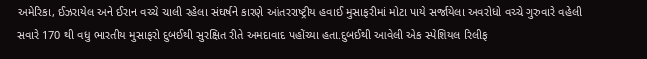અમેરિકા, ઈઝરાયેલ અને ઈરાન વચ્ચે ચાલી રહેલા સંઘર્ષને કારણે આંતરરાષ્ટ્રીય હવાઈ મુસાફરીમાં મોટા પાયે સર્જાયેલા અવરોધો વચ્ચે ગુરુવારે વહેલી સવારે 170 થી વધુ ભારતીય મુસાફરો દુબઈથી સુરક્ષિત રીતે અમદાવાદ પહોંચ્યા હતા.દુબઈથી આવેલી એક સ્પેશિયલ રિલીફ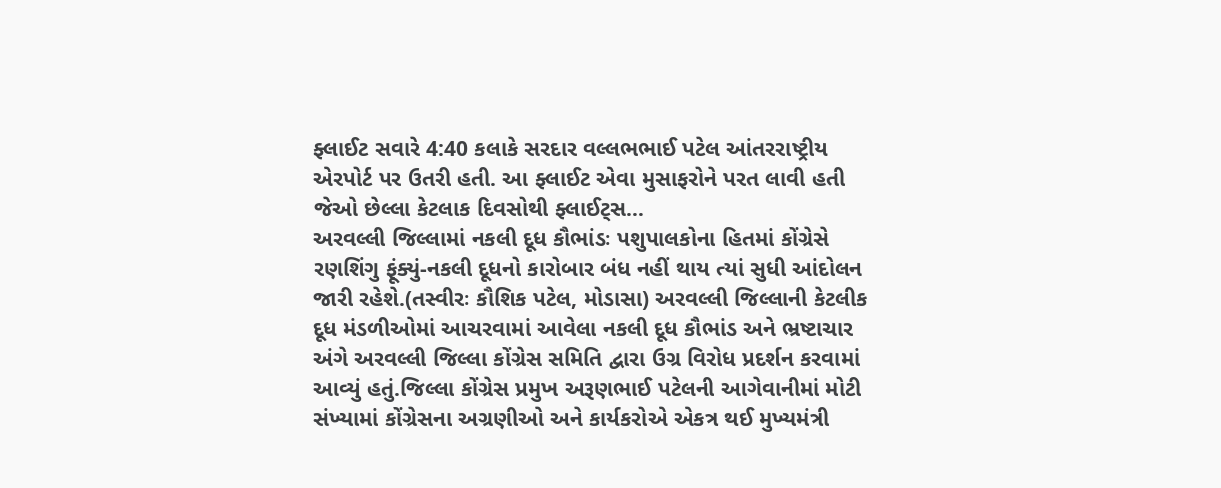ફ્લાઈટ સવારે 4:40 કલાકે સરદાર વલ્લભભાઈ પટેલ આંતરરાષ્ટ્રીય એરપોર્ટ પર ઉતરી હતી. આ ફ્લાઈટ એવા મુસાફરોને પરત લાવી હતી જેઓ છેલ્લા કેટલાક દિવસોથી ફ્લાઈટ્સ…
અરવલ્લી જિલ્લામાં નકલી દૂધ કૌભાંડઃ પશુપાલકોના હિતમાં કોંગ્રેસે રણશિંગુ ફૂંક્યું-નકલી દૂધનો કારોબાર બંધ નહીં થાય ત્યાં સુધી આંદોલન જારી રહેશે.(તસ્વીરઃ કૌશિક પટેલ, મોડાસા) અરવલ્લી જિલ્લાની કેટલીક દૂધ મંડળીઓમાં આચરવામાં આવેલા નકલી દૂધ કૌભાંડ અને ભ્રષ્ટાચાર અંગે અરવલ્લી જિલ્લા કોંગ્રેસ સમિતિ દ્વારા ઉગ્ર વિરોધ પ્રદર્શન કરવામાં આવ્યું હતું.જિલ્લા કોંગ્રેસ પ્રમુખ અરૂણભાઈ પટેલની આગેવાનીમાં મોટી સંખ્યામાં કોંગ્રેસના અગ્રણીઓ અને કાર્યકરોએ એકત્ર થઈ મુખ્યમંત્રી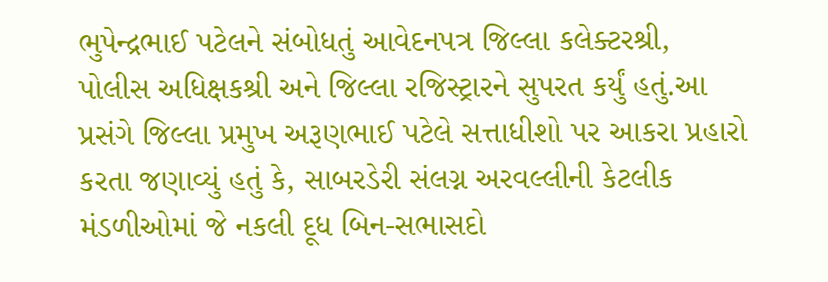ભુપેન્દ્રભાઈ પટેલને સંબોધતું આવેદનપત્ર જિલ્લા કલેક્ટરશ્રી, પોલીસ અધિક્ષકશ્રી અને જિલ્લા રજિસ્ટ્રારને સુપરત કર્યું હતું.આ પ્રસંગે જિલ્લા પ્રમુખ અરૂણભાઈ પટેલે સત્તાધીશો પર આકરા પ્રહારો કરતા જણાવ્યું હતું કે, સાબરડેરી સંલગ્ન અરવલ્લીની કેટલીક મંડળીઓમાં જે નકલી દૂધ બિન-સભાસદો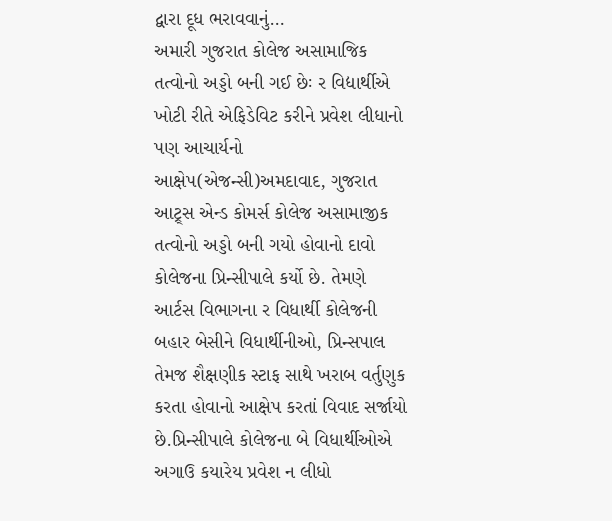દ્વારા દૂધ ભરાવવાનું…
અમારી ગુજરાત કોલેજ અસામાજિક તત્વોનો અડ્ડો બની ગઈ છેઃ ર વિદ્યાર્થીએ ખોટી રીતે એફિડેવિટ કરીને પ્રવેશ લીધાનો પણ આચાર્યનો આક્ષેપ(એજન્સી)અમદાવાદ, ગુજરાત આટ્ર્સ એન્ડ કોમર્સ કોલેજ અસામાજીક તત્વોનો અડ્ડો બની ગયો હોવાનો દાવો કોલેજના પ્રિન્સીપાલે કર્યો છે. તેમણે આર્ટસ વિભાગના ર વિધાર્થી કોલેજની બહાર બેસીને વિધાર્થીનીઓ, પ્રિન્સપાલ તેમજ શૈક્ષણીક સ્ટાફ સાથે ખરાબ વર્તુણુક કરતા હોવાનો આક્ષેપ કરતાં વિવાદ સર્જાયો છે.પ્રિન્સીપાલે કોલેજના બે વિધાર્થીઓએ અગાઉ કયારેય પ્રવેશ ન લીધો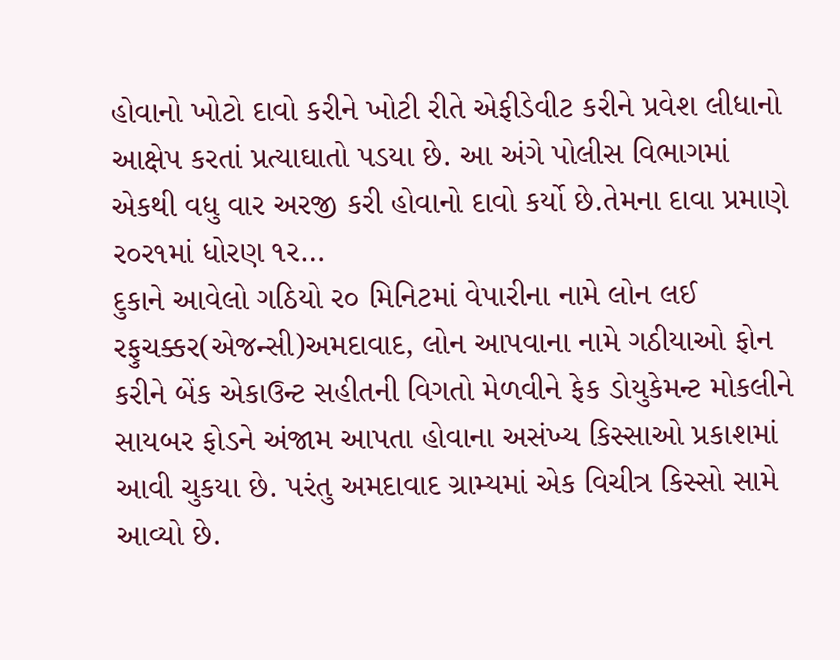હોવાનો ખોટો દાવો કરીને ખોટી રીતે એફીડેવીટ કરીને પ્રવેશ લીધાનો આક્ષેપ કરતાં પ્રત્યાઘાતો પડયા છે. આ અંગે પોલીસ વિભાગમાં એકથી વધુ વાર અરજી કરી હોવાનો દાવો કર્યો છે.તેમના દાવા પ્રમાણે ર૦ર૧માં ધોરણ ૧ર…
દુકાને આવેલો ગઠિયો ર૦ મિનિટમાં વેપારીના નામે લોન લઈ રફુચક્કર(એજન્સી)અમદાવાદ, લોન આપવાના નામે ગઠીયાઓ ફોન કરીને બેંક એકાઉન્ટ સહીતની વિગતો મેળવીને ફેક ડોયુકેમન્ટ મોકલીને સાયબર ફોડને અંજામ આપતા હોવાના અસંખ્ય કિસ્સાઓ પ્રકાશમાં આવી ચુકયા છે. પરંતુ અમદાવાદ ગ્રામ્યમાં એક વિચીત્ર કિસ્સો સામે આવ્યો છે.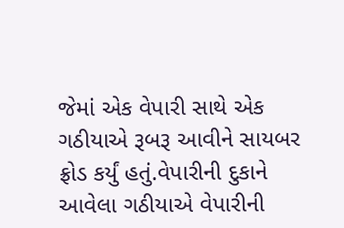જેમાં એક વેપારી સાથે એક ગઠીયાએ રૂબરૂ આવીને સાયબર ફ્રોડ કર્યું હતું.વેપારીની દુકાને આવેલા ગઠીયાએ વેપારીની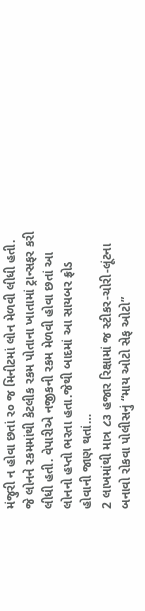મંજુરી ન હોવા છતાં ર૦ જ મિનીટમાં લોન મેળવી લીધી હતી. જે લોનને રકમમાંથી કેટલીક રકમ પોતાના ખાતામાં ટ્રાન્સફર કરી લીધી હતી. વેપારીએ નજીકની રકમ મેળવી હોવા છતાં આ લોનનો હપ્તો ભરતા હતા.જેથી બાદમાં આ સાયબર ફ્રોડ હોવાની જાણ થતાં…
2 લાખમાંથી માત્ર ૮૩ હજાર રિક્ષામાં જ સ્ટીકર-ચોરી-લૂંટના બનાવો રોકવા પોલીસનું “માય ઓટો સેફ ઓટો”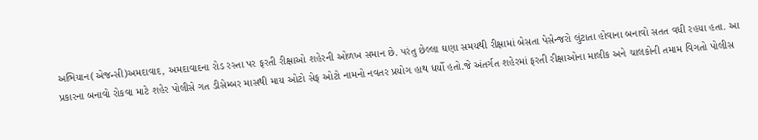અભિયાન(એજન્સી)અમદાવાદ, અમદાવાદના રોડ રસ્તા પર ફરતી રીક્ષાઓ શહેરની ઓળખ સમાન છે. પરંતુ છેલ્લા ઘણા સમયથી રીક્ષામાં બેસતા પેસેન્જરો લુંટાતા હોવાના બનાવો સતત વધી રહયા હતા. આ પ્રકારના બનાવો રોકવા માટે શહેર પોલીસે ગત ડીસેમ્બર માસથી માય ઓટો સેફ ઓટો નામનો નવતર પ્રયોગ હાથ ધર્યો હતો.જે અંતર્ગત શહેરમાં ફરતી રીક્ષાઓના માલીક અને ચાલકોની તમામ વિગતો પોલીસ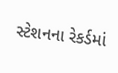સ્ટેશનના રેકર્ડમાં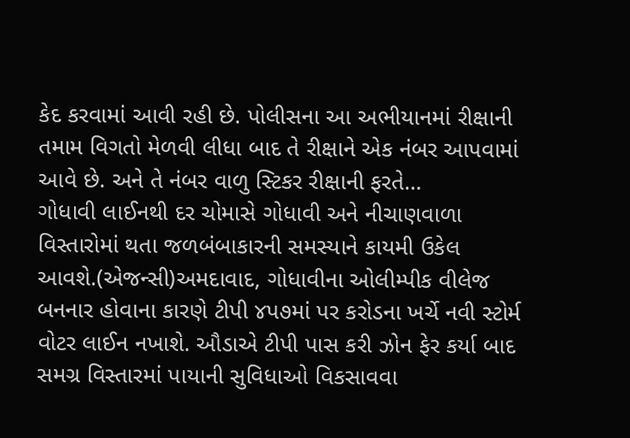કેદ કરવામાં આવી રહી છે. પોલીસના આ અભીયાનમાં રીક્ષાની તમામ વિગતો મેળવી લીધા બાદ તે રીક્ષાને એક નંબર આપવામાં આવે છે. અને તે નંબર વાળુ સ્ટિકર રીક્ષાની ફરતે…
ગોધાવી લાઈનથી દર ચોમાસે ગોધાવી અને નીચાણવાળા વિસ્તારોમાં થતા જળબંબાકારની સમસ્યાને કાયમી ઉકેલ આવશે.(એજન્સી)અમદાવાદ, ગોધાવીના ઓલીમ્પીક વીલેજ બનનાર હોવાના કારણે ટીપી ૪પ૭માં પર કરોડના ખર્ચે નવી સ્ટોર્મ વોટર લાઈન નખાશે. ઔડાએ ટીપી પાસ કરી ઝોન ફેર કર્યા બાદ સમગ્ર વિસ્તારમાં પાયાની સુવિધાઓ વિકસાવવા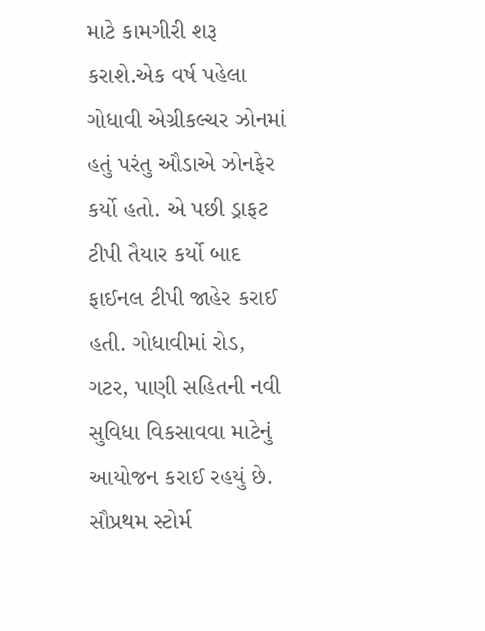માટે કામગીરી શરૂ કરાશે.એક વર્ષ પહેલા ગોધાવી એગ્રીકલ્ચર ઝોનમાં હતું પરંતુ ઔડાએ ઝોનફેર કર્યો હતો. એ પછી ડ્રાફટ ટીપી તૈયાર કર્યો બાદ ફાઈનલ ટીપી જાહેર કરાઈ હતી. ગોધાવીમાં રોડ, ગટર, પાણી સહિતની નવી સુવિધા વિકસાવવા માટેનું આયોજન કરાઈ રહયું છે. સૌપ્રથમ સ્ટોર્મ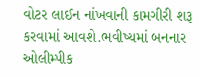વોટર લાઈન નાંખવાની કામગીરી શરૂ કરવામાં આવશે.ભવીષ્યમાં બનનાર ઓલીમ્પીક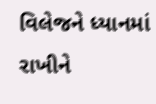વિલેજને ધ્યાનમાં રાખીને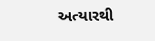અત્યારથી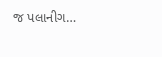જ પલાનીગ…